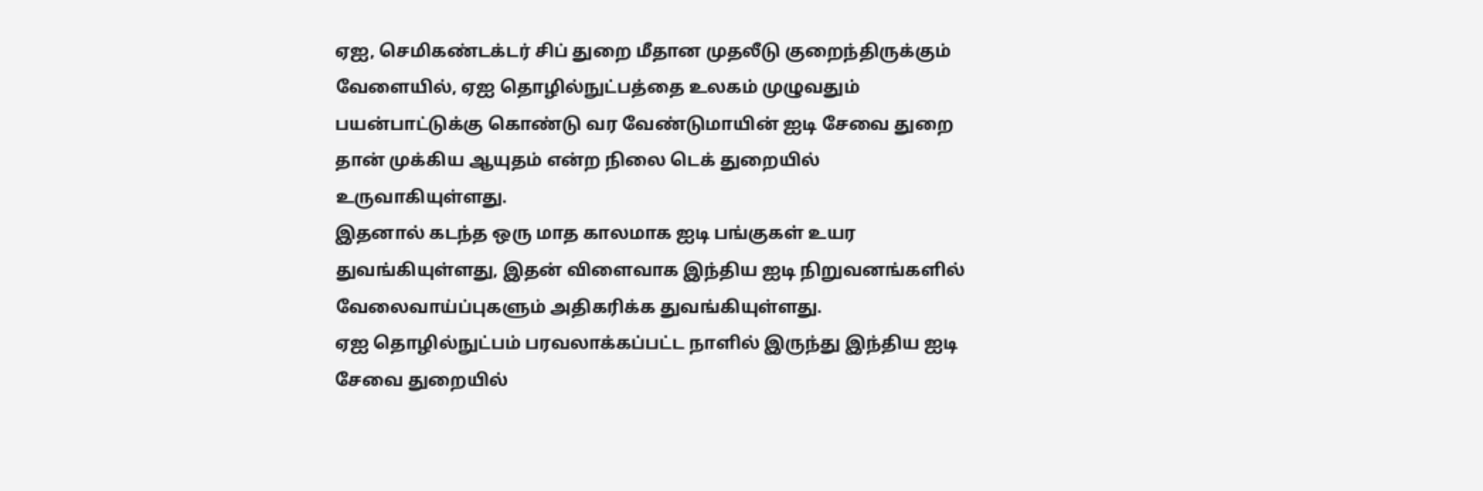ஏஐ, செமிகண்டக்டர் சிப் துறை மீதான முதலீடு குறைந்திருக்கும் வேளையில், ஏஐ தொழில்நுட்பத்தை உலகம் முழுவதும் பயன்பாட்டுக்கு கொண்டு வர வேண்டுமாயின் ஐடி சேவை துறை தான் முக்கிய ஆயுதம் என்ற நிலை டெக் துறையில் உருவாகியுள்ளது.
இதனால் கடந்த ஒரு மாத காலமாக ஐடி பங்குகள் உயர துவங்கியுள்ளது, இதன் விளைவாக இந்திய ஐடி நிறுவனங்களில் வேலைவாய்ப்புகளும் அதிகரிக்க துவங்கியுள்ளது.
ஏஐ தொழில்நுட்பம் பரவலாக்கப்பட்ட நாளில் இருந்து இந்திய ஐடி சேவை துறையில்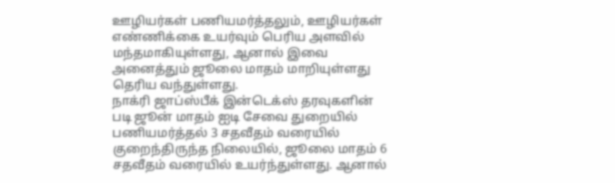ஊழியர்கள் பணியமர்த்தலும், ஊழியர்கள் எண்ணிக்கை உயர்வும் பெரிய அளவில் மந்தமாகியுள்ளது, ஆனால் இவை அனைத்தும் ஜூலை மாதம் மாறியுள்ளது தெரிய வந்துள்ளது.
நாக்ரி ஜாப்ஸ்பீக் இன்டெக்ஸ் தரவுகளின் படி ஜூன் மாதம் ஐடி சேவை துறையில் பணியமர்த்தல் 3 சதவீதம் வரையில் குறைந்திருந்த நிலையில், ஜூலை மாதம் 6 சதவீதம் வரையில் உயர்ந்துள்ளது. ஆனால்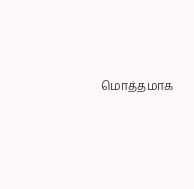மொத்தமாக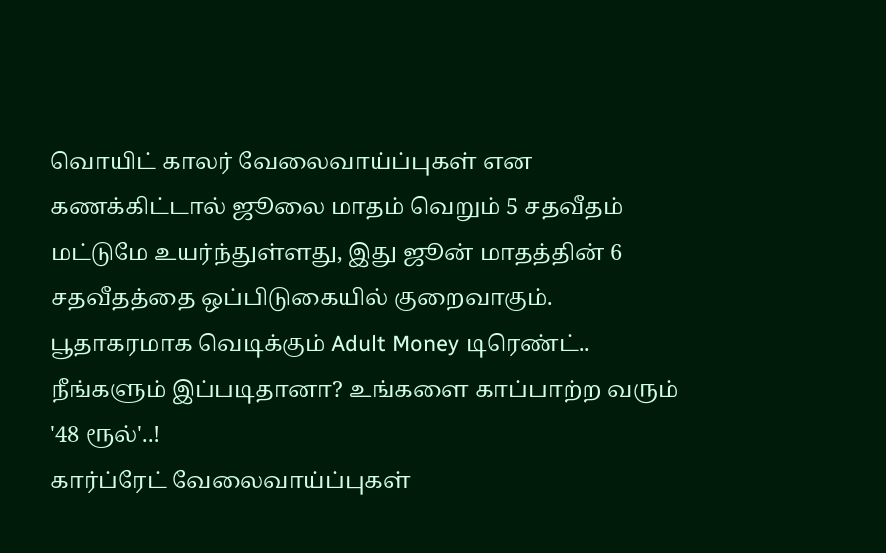வொயிட் காலர் வேலைவாய்ப்புகள் என கணக்கிட்டால் ஜூலை மாதம் வெறும் 5 சதவீதம் மட்டுமே உயர்ந்துள்ளது, இது ஜூன் மாதத்தின் 6 சதவீதத்தை ஒப்பிடுகையில் குறைவாகும்.
பூதாகரமாக வெடிக்கும் Adult Money டிரெண்ட்.. நீங்களும் இப்படிதானா? உங்களை காப்பாற்ற வரும் '48 ரூல்'..!
கார்ப்ரேட் வேலைவாய்ப்புகள்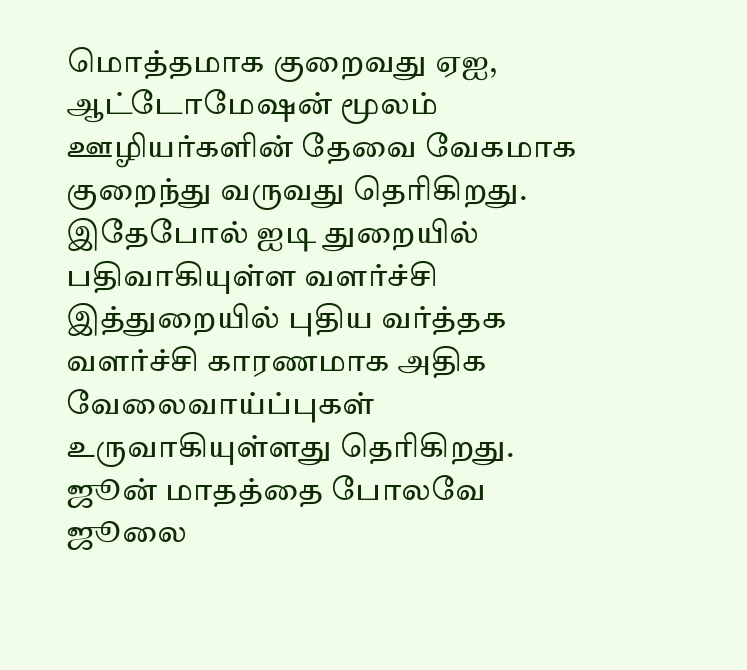மொத்தமாக குறைவது ஏஐ, ஆட்டோமேஷன் மூலம் ஊழியர்களின் தேவை வேகமாக குறைந்து வருவது தெரிகிறது. இதேபோல் ஐடி துறையில் பதிவாகியுள்ள வளர்ச்சி இத்துறையில் புதிய வர்த்தக வளர்ச்சி காரணமாக அதிக வேலைவாய்ப்புகள் உருவாகியுள்ளது தெரிகிறது.
ஜூன் மாதத்தை போலவே ஜூலை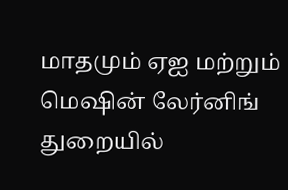மாதமும் ஏஐ மற்றும் மெஷின் லேர்னிங் துறையில்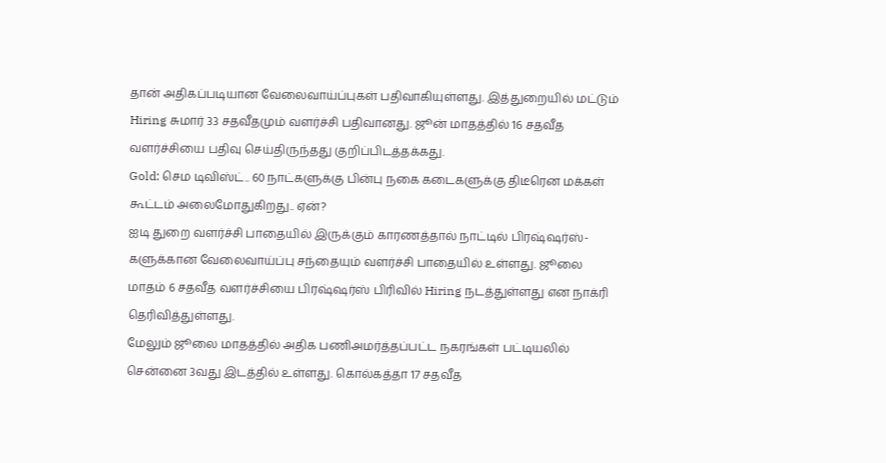தான் அதிகப்படியான வேலைவாய்ப்புகள் பதிவாகியுள்ளது. இத்துறையில் மட்டும் Hiring சுமார் 33 சதவீதமும் வளர்ச்சி பதிவானது. ஜூன் மாதத்தில் 16 சதவீத வளர்ச்சியை பதிவு செய்திருந்தது குறிப்பிடத்தக்கது.
Gold: செம டிவிஸ்ட்.. 60 நாட்களுக்கு பின்பு நகை கடைகளுக்கு திடீரென மக்கள் கூட்டம் அலைமோதுகிறது.. ஏன்?
ஐடி துறை வளர்ச்சி பாதையில் இருக்கும் காரணத்தால் நாட்டில் பிரஷ்ஷர்ஸ்-களுக்கான வேலைவாய்ப்பு சந்தையும் வளர்ச்சி பாதையில் உள்ளது. ஜூலை மாதம் 6 சதவீத வளர்ச்சியை பிரஷ்ஷர்ஸ் பிரிவில் Hiring நடத்துள்ளது என நாக்ரி தெரிவித்துள்ளது.
மேலும் ஜூலை மாதத்தில் அதிக பணிஅமர்த்தப்பட்ட நகரங்கள் பட்டியலில் சென்னை 3வது இடத்தில் உள்ளது. கொல்கத்தா 17 சதவீத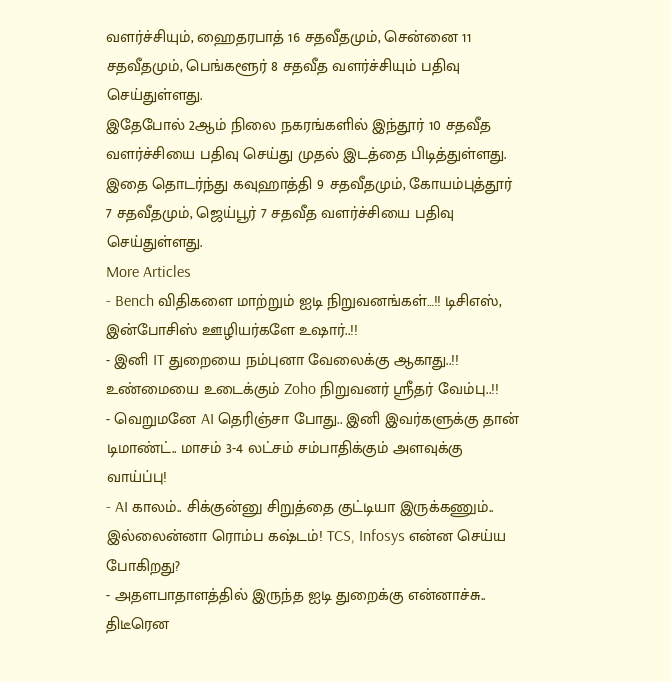வளர்ச்சியும், ஹைதரபாத் 16 சதவீதமும், சென்னை 11 சதவீதமும், பெங்களூர் 8 சதவீத வளர்ச்சியும் பதிவு செய்துள்ளது.
இதேபோல் 2ஆம் நிலை நகரங்களில் இந்தூர் 10 சதவீத வளர்ச்சியை பதிவு செய்து முதல் இடத்தை பிடித்துள்ளது. இதை தொடர்ந்து கவுஹாத்தி 9 சதவீதமும், கோயம்புத்தூர் 7 சதவீதமும், ஜெய்பூர் 7 சதவீத வளர்ச்சியை பதிவு செய்துள்ளது.
More Articles
- Bench விதிகளை மாற்றும் ஐடி நிறுவனங்கள்…!! டிசிஎஸ், இன்போசிஸ் ஊழியர்களே உஷார்..!!
- இனி IT துறையை நம்புனா வேலைக்கு ஆகாது..!! உண்மையை உடைக்கும் Zoho நிறுவனர் ஸ்ரீதர் வேம்பு..!!
- வெறுமனே AI தெரிஞ்சா போது.. இனி இவர்களுக்கு தான் டிமாண்ட்.. மாசம் 3-4 லட்சம் சம்பாதிக்கும் அளவுக்கு வாய்ப்பு!
- AI காலம்.. சிக்குன்னு சிறுத்தை குட்டியா இருக்கணும்.. இல்லைன்னா ரொம்ப கஷ்டம்! TCS, Infosys என்ன செய்ய போகிறது?
- அதளபாதாளத்தில் இருந்த ஐடி துறைக்கு என்னாச்சு.. திடீரென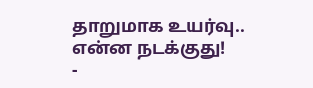தாறுமாக உயர்வு.. என்ன நடக்குது!
-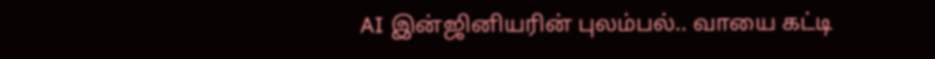AI இன்ஜினியரின் புலம்பல்.. வாயை கட்டி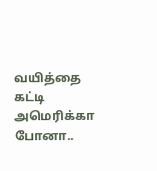வயித்தை கட்டி அமெரிக்கா போனா..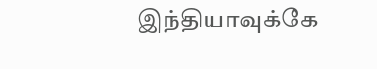இந்தியாவுக்கே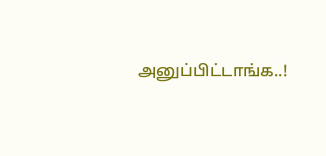அனுப்பிட்டாங்க..!